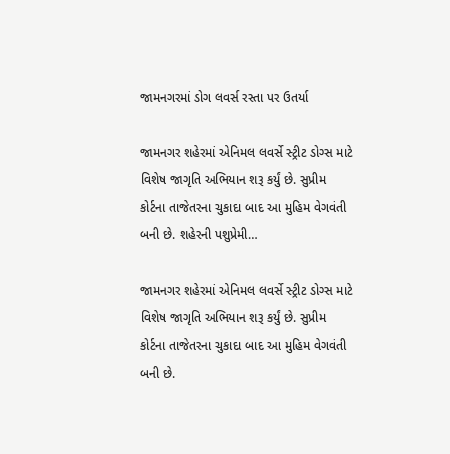જામનગરમાં ડોગ લવર્સ રસ્તા પર ઉતર્યા

જામનગર શહેરમાં એનિમલ લવર્સે સ્ટ્રીટ ડોગ્સ માટે વિશેષ જાગૃતિ અભિયાન શરૂ કર્યું છે. સુપ્રીમ કોર્ટના તાજેતરના ચુકાદા બાદ આ મુહિમ વેગવંતી બની છે. શહેરની પશુપ્રેમી…

જામનગર શહેરમાં એનિમલ લવર્સે સ્ટ્રીટ ડોગ્સ માટે વિશેષ જાગૃતિ અભિયાન શરૂ કર્યું છે. સુપ્રીમ કોર્ટના તાજેતરના ચુકાદા બાદ આ મુહિમ વેગવંતી બની છે.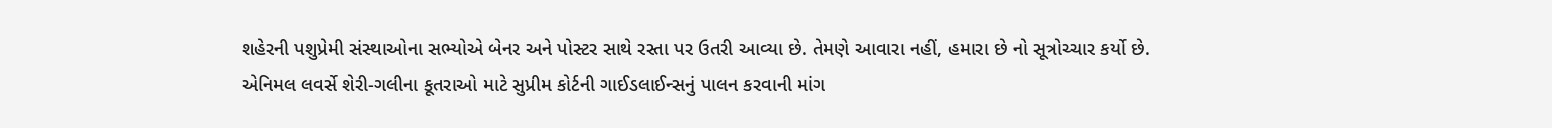શહેરની પશુપ્રેમી સંસ્થાઓના સભ્યોએ બેનર અને પોસ્ટર સાથે રસ્તા પર ઉતરી આવ્યા છે. તેમણે આવારા નહીં, હમારા છે નો સૂત્રોચ્ચાર કર્યો છે. એનિમલ લવર્સે શેરી-ગલીના કૂતરાઓ માટે સુપ્રીમ કોર્ટની ગાઈડલાઈન્સનું પાલન કરવાની માંગ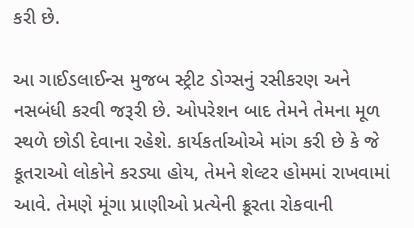કરી છે.

આ ગાઈડલાઈન્સ મુજબ સ્ટ્રીટ ડોગ્સનું રસીકરણ અને નસબંધી કરવી જરૂરી છે. ઓપરેશન બાદ તેમને તેમના મૂળ સ્થળે છોડી દેવાના રહેશે. કાર્યકર્તાઓએ માંગ કરી છે કે જે કૂતરાઓ લોકોને કરડ્યા હોય, તેમને શેલ્ટર હોમમાં રાખવામાં આવે. તેમણે મૂંગા પ્રાણીઓ પ્રત્યેની ક્રૂરતા રોકવાની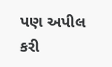પણ અપીલ કરી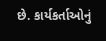છે. કાર્યકર્તાઓનું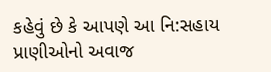કહેવું છે કે આપણે આ નિ:સહાય પ્રાણીઓનો અવાજ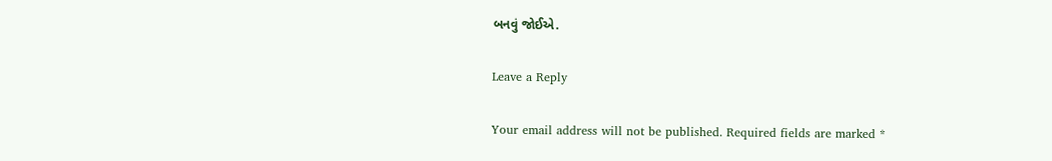બનવું જોઈએ.

Leave a Reply

Your email address will not be published. Required fields are marked *